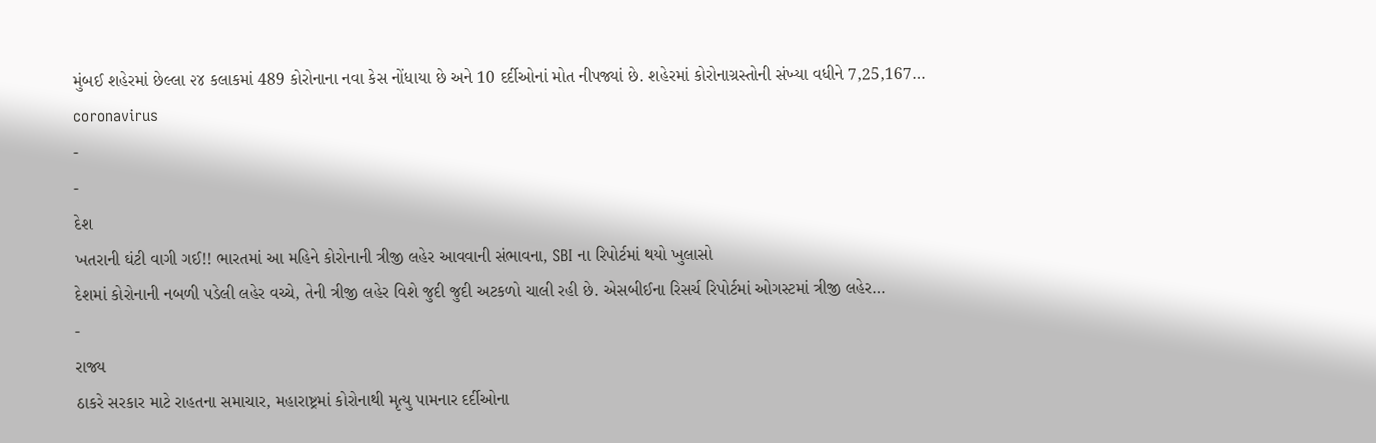મુંબઈ શહેરમાં છેલ્લા ૨૪ કલાકમાં 489 કોરોનાના નવા કેસ નોંધાયા છે અને 10 દર્દીઓનાં મોત નીપજ્યાં છે. શહેરમાં કોરોનાગ્રસ્તોની સંખ્યા વધીને 7,25,167…
coronavirus
-
-
દેશ
ખતરાની ઘંટી વાગી ગઈ!! ભારતમાં આ મહિને કોરોનાની ત્રીજી લહેર આવવાની સંભાવના, SBI ના રિપોર્ટમાં થયો ખુલાસો
દેશમાં કોરોનાની નબળી પડેલી લહેર વચ્ચે, તેની ત્રીજી લહેર વિશે જુદી જુદી અટકળો ચાલી રહી છે. એસબીઈના રિસર્ચ રિપોર્ટમાં ઓગસ્ટમાં ત્રીજી લહેર…
-
રાજ્ય
ઠાકરે સરકાર માટે રાહતના સમાચાર, મહારાષ્ટ્રમાં કોરોનાથી મૃત્યુ પામનાર દર્દીઓના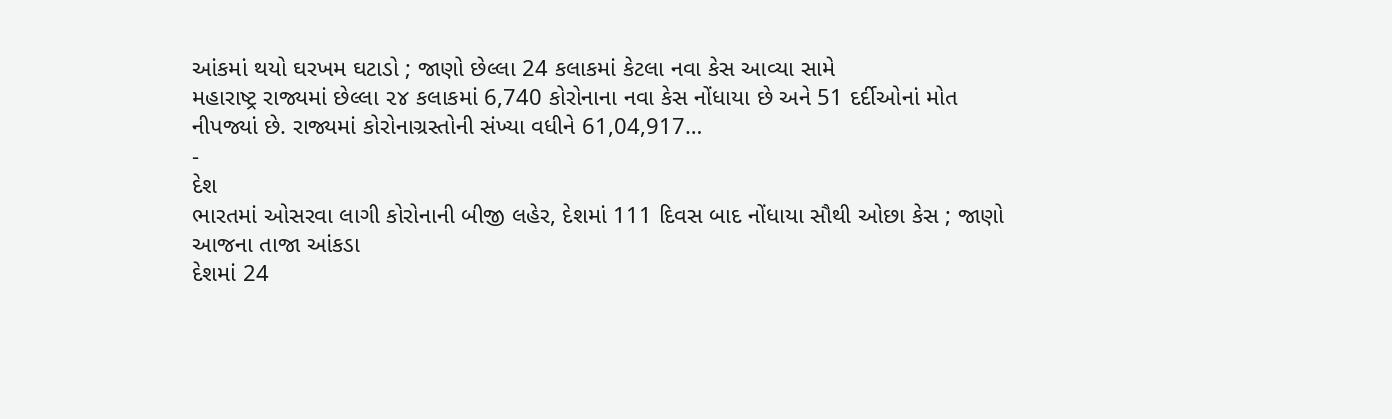આંકમાં થયો ઘરખમ ઘટાડો ; જાણો છેલ્લા 24 કલાકમાં કેટલા નવા કેસ આવ્યા સામે
મહારાષ્ટ્ર રાજ્યમાં છેલ્લા ૨૪ કલાકમાં 6,740 કોરોનાના નવા કેસ નોંધાયા છે અને 51 દર્દીઓનાં મોત નીપજ્યાં છે. રાજ્યમાં કોરોનાગ્રસ્તોની સંખ્યા વધીને 61,04,917…
-
દેશ
ભારતમાં ઓસરવા લાગી કોરોનાની બીજી લહેર, દેશમાં 111 દિવસ બાદ નોંધાયા સૌથી ઓછા કેસ ; જાણો આજના તાજા આંકડા
દેશમાં 24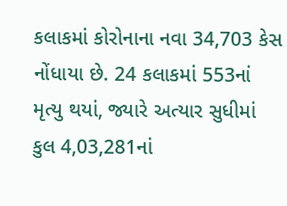કલાકમાં કોરોનાના નવા 34,703 કેસ નોંધાયા છે. 24 કલાકમાં 553નાં મૃત્યુ થયાં, જ્યારે અત્યાર સુધીમાં કુલ 4,03,281નાં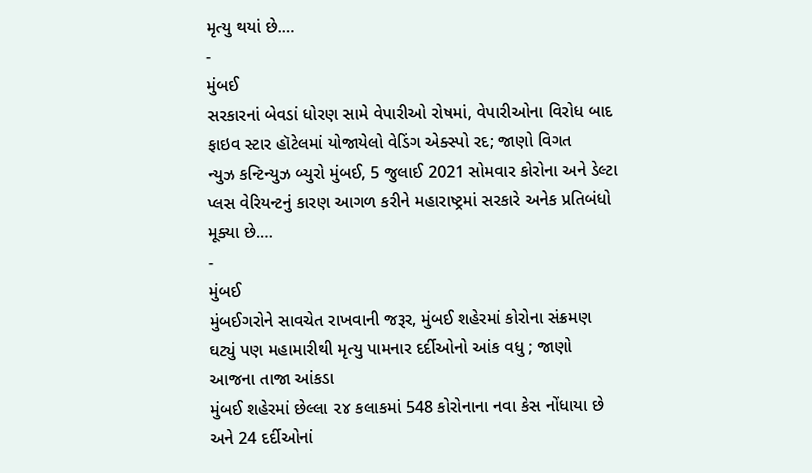મૃત્યુ થયાં છે.…
-
મુંબઈ
સરકારનાં બેવડાં ધોરણ સામે વેપારીઓ રોષમાં, વેપારીઓના વિરોધ બાદ ફાઇવ સ્ટાર હૉટેલમાં યોજાયેલો વેડિંગ એક્સ્પો રદ; જાણો વિગત
ન્યુઝ કન્ટિન્યુઝ બ્યુરો મુંબઈ, 5 જુલાઈ 2021 સોમવાર કોરોના અને ડેલ્ટા પ્લસ વેરિયન્ટનું કારણ આગળ કરીને મહારાષ્ટ્રમાં સરકારે અનેક પ્રતિબંધો મૂક્યા છે.…
-
મુંબઈ
મુંબઈગરોને સાવચેત રાખવાની જરૂર, મુંબઈ શહેરમાં કોરોના સંક્રમણ ઘટ્યું પણ મહામારીથી મૃત્યુ પામનાર દર્દીઓનો આંક વધુ ; જાણો આજના તાજા આંકડા
મુંબઈ શહેરમાં છેલ્લા ૨૪ કલાકમાં 548 કોરોનાના નવા કેસ નોંધાયા છે અને 24 દર્દીઓનાં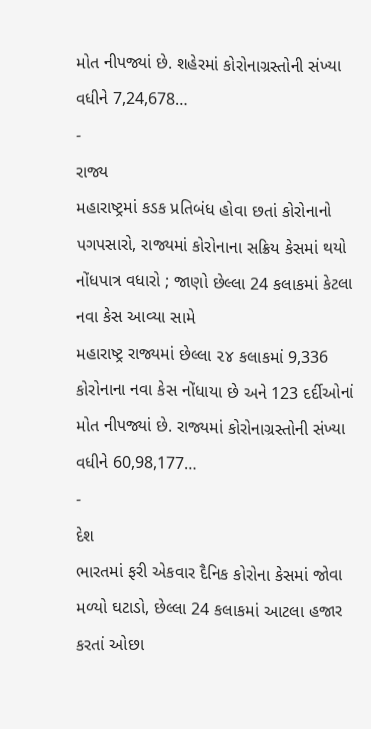મોત નીપજ્યાં છે. શહેરમાં કોરોનાગ્રસ્તોની સંખ્યા વધીને 7,24,678…
-
રાજ્ય
મહારાષ્ટ્રમાં કડક પ્રતિબંધ હોવા છતાં કોરોનાનો પગપસારો, રાજ્યમાં કોરોનાના સક્રિય કેસમાં થયો નોંધપાત્ર વધારો ; જાણો છેલ્લા 24 કલાકમાં કેટલા નવા કેસ આવ્યા સામે
મહારાષ્ટ્ર રાજ્યમાં છેલ્લા ૨૪ કલાકમાં 9,336 કોરોનાના નવા કેસ નોંધાયા છે અને 123 દર્દીઓનાં મોત નીપજ્યાં છે. રાજ્યમાં કોરોનાગ્રસ્તોની સંખ્યા વધીને 60,98,177…
-
દેશ
ભારતમાં ફરી એકવાર દૈનિક કોરોના કેસમાં જોવા મળ્યો ઘટાડો, છેલ્લા 24 કલાકમાં આટલા હજાર કરતાં ઓછા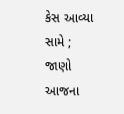કેસ આવ્યા સામે ; જાણો આજના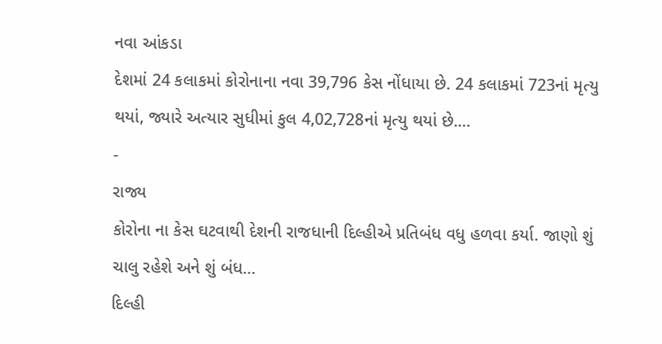નવા આંકડા
દેશમાં 24 કલાકમાં કોરોનાના નવા 39,796 કેસ નોંધાયા છે. 24 કલાકમાં 723નાં મૃત્યુ થયાં, જ્યારે અત્યાર સુધીમાં કુલ 4,02,728નાં મૃત્યુ થયાં છે.…
-
રાજ્ય
કોરોના ના કેસ ઘટવાથી દેશની રાજધાની દિલ્હીએ પ્રતિબંધ વધુ હળવા કર્યા. જાણો શું ચાલુ રહેશે અને શું બંધ…
દિલ્હી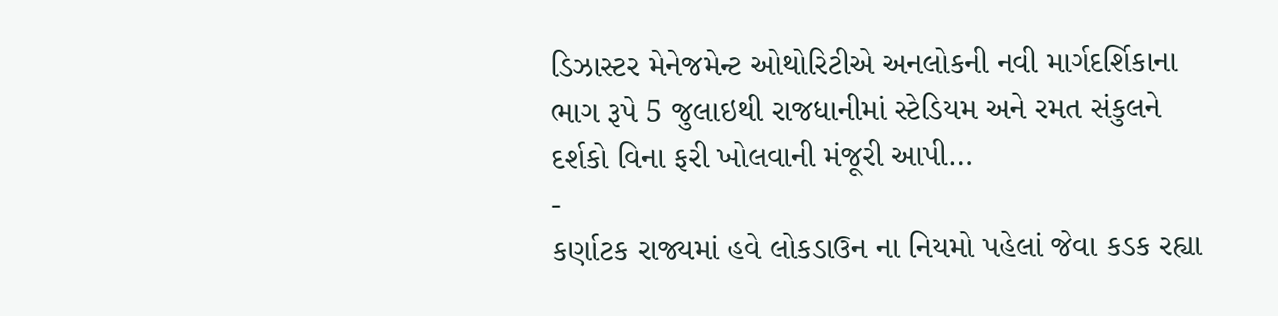ડિઝાસ્ટર મેનેજમેન્ટ ઓથોરિટીએ અનલોકની નવી માર્ગદર્શિકાના ભાગ રૂપે 5 જુલાઇથી રાજધાનીમાં સ્ટેડિયમ અને રમત સંકુલને દર્શકો વિના ફરી ખોલવાની મંજૂરી આપી…
-
કર્ણાટક રાજ્યમાં હવે લોકડાઉન ના નિયમો પહેલાં જેવા કડક રહ્યા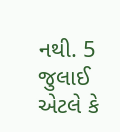નથી. 5 જુલાઈ એટલે કે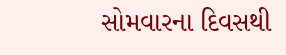સોમવારના દિવસથી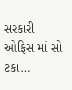સરકારી ઓફિસ માં સો ટકા…